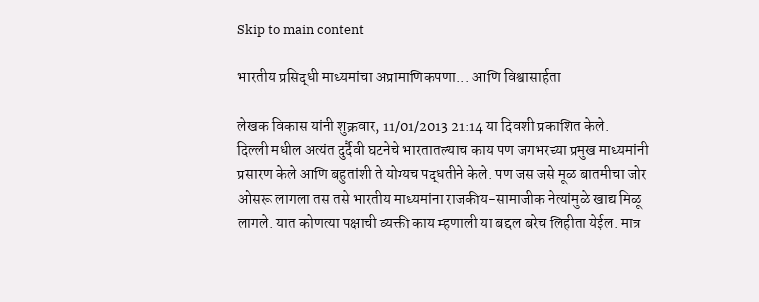Skip to main content

भारतीय प्रसिद्धी माध्यमांचा अप्रामाणिकपणा... आणि विश्वासार्हता

लेखक विकास यांनी शुक्रवार, 11/01/2013 21:14 या दिवशी प्रकाशित केले.
दिल्ली मधील अत्यंत दुर्दैवी घटनेचे भारतातल्याच काय पण जगभरच्या प्रमुख माध्यमांनी प्रसारण केले आणि बहुतांशी ते योग्यच पद्धतीने केले. पण जस जसे मूळ बातमीचा जोर ओसरू लागला तस तसे भारतीय माध्यमांना राजकीय-सामाजीक नेत्यांमुळे खाद्य मिळू लागले. यात कोणत्या पक्षाची व्यक्ती काय म्हणाली या बद्दल बरेच लिहीता येईल. मात्र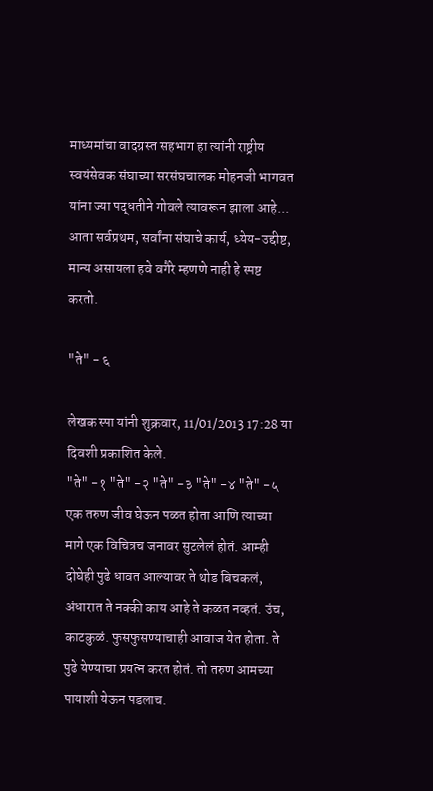माध्यमांचा वादग्रस्त सहभाग हा त्यांनी राष्ट्रीय स्वयंसेवक संघाच्या सरसंघचालक मोहनजी भागवत यांना ज्या पद्धतीने गोवले त्यावरून झाला आहे... आता सर्वप्रथम, सर्वांना संघाचे कार्य, ध्येय-उद्दीष्ट, मान्य असायला हवे वगैरे म्हणणे नाही हे स्पष्ट करतो.

"ते" - ६

लेखक स्पा यांनी शुक्रवार, 11/01/2013 17:28 या दिवशी प्रकाशित केले.
"ते" -१ "ते" -२ "ते" -३ "ते" -४ "ते" -५ एक तरुण जीव घेऊन पळत होता आणि त्याच्या मागे एक विचित्रच जनावर सुटलेलं होतं. आम्ही दोघेही पुढे धावत आल्यावर ते थोड बिचकलं, अंधारात ते नक्की काय आहे ते कळत नव्हतं. उंच, काटकुळं. फुसफुसण्याचाही आवाज येत होता. ते पुढे येण्याचा प्रयत्न करत होतं. तो तरुण आमच्या पायाशी येऊन पडलाच.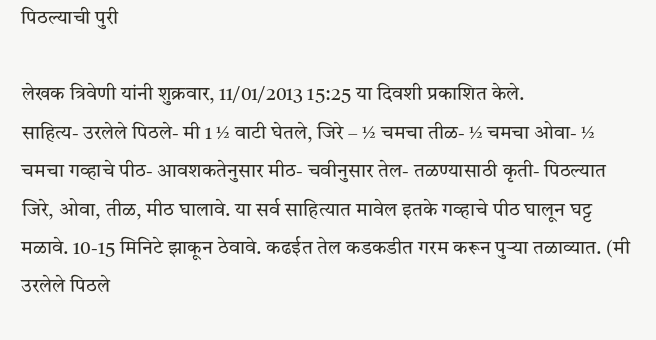पिठल्याची पुरी

लेखक त्रिवेणी यांनी शुक्रवार, 11/01/2013 15:25 या दिवशी प्रकाशित केले.
साहित्य- उरलेले पिठले- मी 1 ½ वाटी घेतले, जिरे – ½ चमचा तीळ- ½ चमचा ओवा- ½ चमचा गव्हाचे पीठ- आवशकतेनुसार मीठ- चवीनुसार तेल- तळण्यासाठी कृती- पिठल्यात जिरे, ओवा, तीळ, मीठ घालावे. या सर्व साहित्यात मावेल इतके गव्हाचे पीठ घालून घट्ट मळावे. 10-15 मिनिटे झाकून ठेवावे. कढईत तेल कडकडीत गरम करून पुर्‍या तळाव्यात. (मी उरलेले पिठले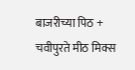बाजरीच्या पिठ + चवीपुरते मीठ मिक्स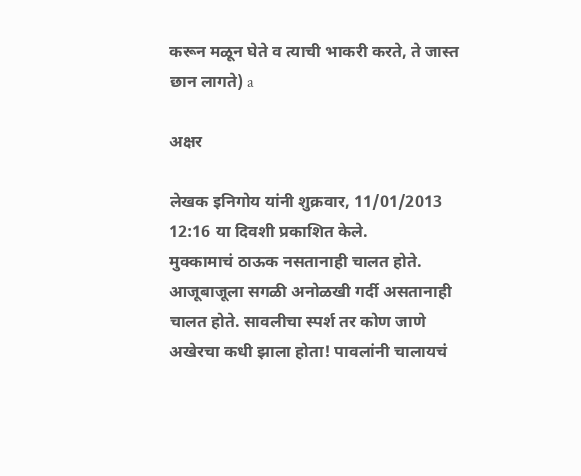करून मळून घेते व त्याची भाकरी करते, ते जास्त छान लागते) a

अक्षर

लेखक इनिगोय यांनी शुक्रवार, 11/01/2013 12:16 या दिवशी प्रकाशित केले.
मुक्कामाचं ठाऊक नसतानाही चालत होते. आजूबाजूला सगळी अनोळखी गर्दी असतानाही चालत होते. सावलीचा स्पर्श तर कोण जाणे अखेरचा कधी झाला होता! पावलांनी चालायचं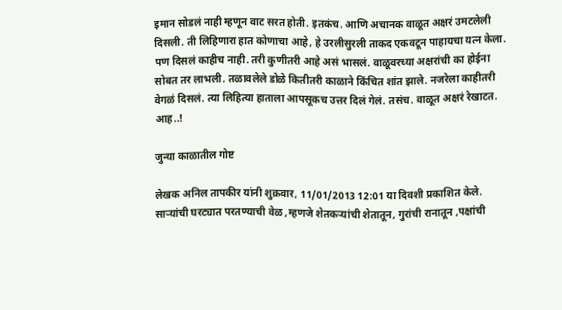इमान सोडलं नाही म्हणून वाट सरत होती. इतकंच. आणि अचानक वाळूत अक्षरं उमटलेली दिसली. ती लिहिणारा हात कोणाचा आहे, हे उरलीसुरली ताकद एकवटून पाहायचा यत्न केला. पण दिसलं काहीच नाही. तरी कुणीतरी आहे असं भासलं. वाळूवरच्या अक्षरांची का होईना सोबत तर लाभली. तळावलेले डोळे कितीतरी काळाने किंचित शांत झाले. नजरेला काहीतरी वेगळं दिसलं. त्या लिहित्या हाताला आपसूकच उत्तर दिलं गेलं. तसंच. वाळूत अक्षरं रेखाटत. आह..!

जुन्या काळातील गोष्ट

लेखक अनिल तापकीर यांनी शुक्रवार, 11/01/2013 12:01 या दिवशी प्रकाशित केले.
साऱ्यांची घरट्यात परतण्याची वेळ ,म्हणजे शेतकऱ्यांची शेतातून, गुरांची रानातून ,पक्षांची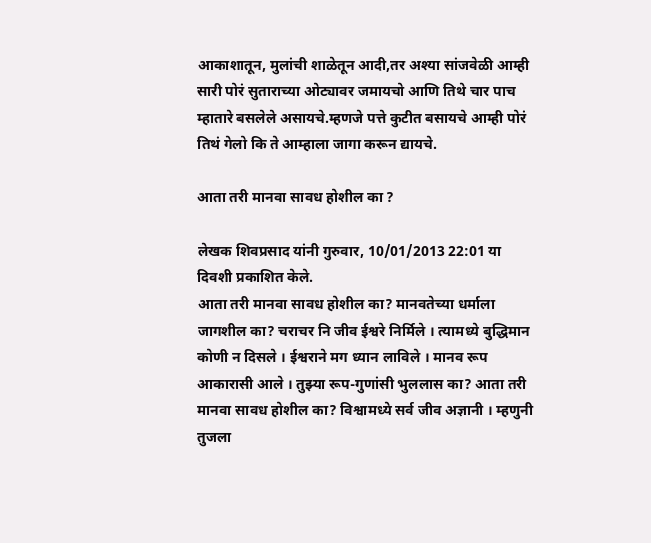आकाशातून, मुलांची शाळेतून आदी,तर अश्या सांजवेळी आम्ही सारी पोरं सुताराच्या ओट्यावर जमायचो आणि तिथे चार पाच म्हातारे बसलेले असायचे.म्हणजे पत्ते कुटीत बसायचे आम्ही पोरं तिथं गेलो कि ते आम्हाला जागा करून द्यायचे.

आता तरी मानवा सावध होशील का ?

लेखक शिवप्रसाद यांनी गुरुवार, 10/01/2013 22:01 या दिवशी प्रकाशित केले.
आता तरी मानवा सावध होशील का? मानवतेच्या धर्माला जागशील का? चराचर नि जीव ईश्वरे निर्मिले । त्यामध्ये बुद्धिमान कोणी न दिसले । ईश्वराने मग ध्यान लाविले । मानव रूप आकारासी आले । तुझ्या रूप-गुणांसी भुललास का? आता तरी मानवा सावध होशील का? विश्वामध्ये सर्व जीव अज्ञानी । म्हणुनी तुजला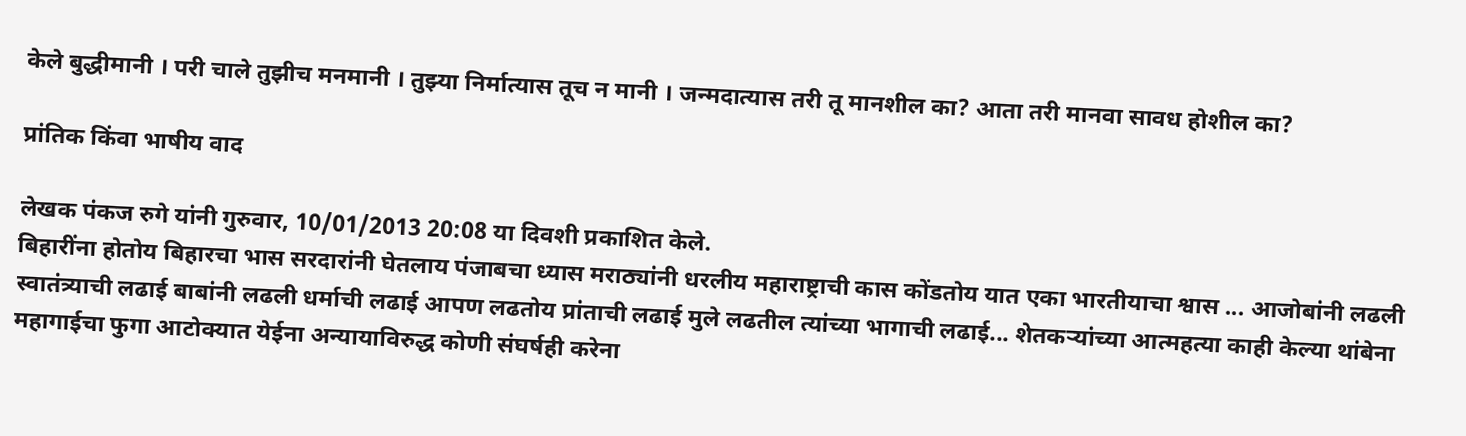केले बुद्धीमानी । परी चाले तुझीच मनमानी । तुझ्या निर्मात्यास तूच न मानी । जन्मदात्यास तरी तू मानशील का? आता तरी मानवा सावध होशील का?

प्रांतिक किंवा भाषीय वाद

लेखक पंकज रुगे यांनी गुरुवार, 10/01/2013 20:08 या दिवशी प्रकाशित केले.
बिहारींना होतोय बिहारचा भास सरदारांनी घेतलाय पंजाबचा ध्यास मराठ्यांनी धरलीय महाराष्ट्राची कास कोंडतोय यात एका भारतीयाचा श्वास ... आजोबांनी लढली स्वातंत्र्याची लढाई बाबांनी लढली धर्माची लढाई आपण लढतोय प्रांताची लढाई मुले लढतील त्यांच्या भागाची लढाई... शेतकऱ्यांच्या आत्महत्या काही केल्या थांबेना महागाईचा फुगा आटोक्यात येईना अन्यायाविरुद्ध कोणी संघर्षही करेना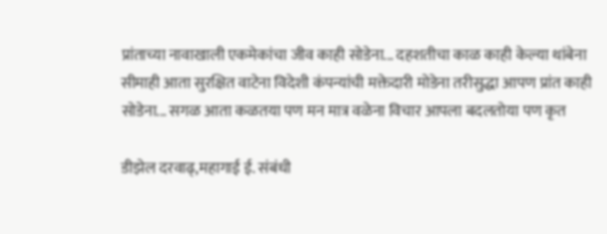प्रांताच्या नावाखाली एकमेकांचा जीव काही सोडेना... दहशतीचा काळ काही केल्या थांबेना सीमाही आता सुरक्षित वाटेना विदेशी कंपन्यांची मक्तेदारी मोडेना तरीसुद्धा आपण प्रांत काही सोडेना... सगळ आता कळतया पण मन मात्र वळेना विचार आपला बदलतोया पण कृत

डीझेल दरवाढ्,महागाई ई. संबंधी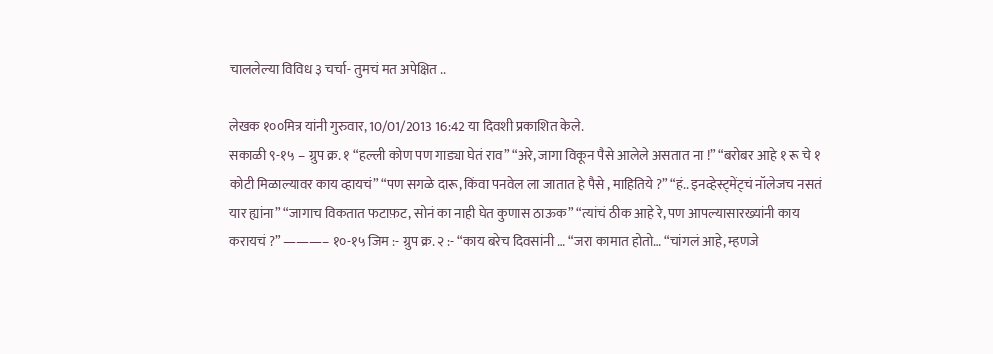चाललेल्या विविध ३ चर्चा- तुमचं मत अपेक्षित ..

लेखक १००मित्र यांनी गुरुवार, 10/01/2013 16:42 या दिवशी प्रकाशित केले.
सकाळी ९-१५ – ग्रुप क्र. १ “हल्ली कोण पण गाड्या घेतं राव” “अरे, जागा विकून पैसे आलेले असतात ना !” “बरोबर आहे १ रू चे १ कोटी मिळाल्यावर काय व्हायचं” “पण सगळे दारू, किंवा पनवेल ला जातात हे पैसे , माहितिये ?” “हं.. इनव्हेस्ट्मेंट्चं नॉलेजच नसतं यार ह्यांना” “जागाच विकतात फटाफ़ट, सोनं का नाही घेत कुणास ठाऊक” “त्यांचं ठीक आहे रे, पण आपल्यासारख्यांनी काय करायचं ?” ———– १०-१५ जिम :- ग्रुप क्र. २ :- “काय बरेच दिवसांनी … “जरा कामात होतो… “चांगलं आहे, म्हणजे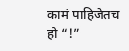कामं पाहिजेतच हो “!”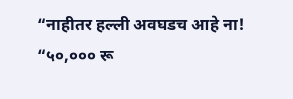“नाहीतर हल्ली अवघडच आहे ना! “५०,००० रू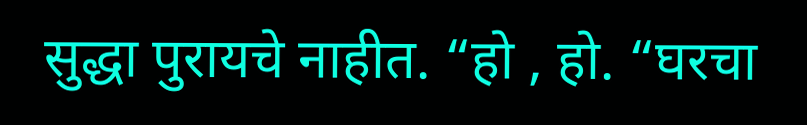सुद्धा पुरायचे नाहीत. “हो , हो. “घरचा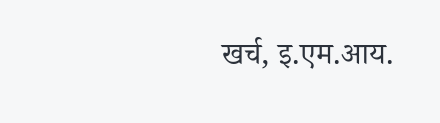खर्च, इ.एम.आय.